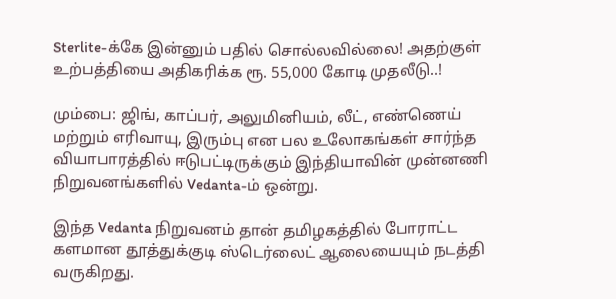Sterlite-க்கே இன்னும் பதில் சொல்லவில்லை! அதற்குள் உற்பத்தியை அதிகரிக்க ரூ. 55,000 கோடி முதலீடு..!

மும்பை: ஜிங், காப்பர், அலுமினியம், லீட், எண்ணெய் மற்றும் எரிவாயு, இரும்பு என பல உலோகங்கள் சார்ந்த வியாபாரத்தில் ஈடுபட்டிருக்கும் இந்தியாவின் முன்னணி நிறுவனங்களில் Vedanta-ம் ஒன்று.

இந்த Vedanta நிறுவனம் தான் தமிழகத்தில் போராட்ட களமான தூத்துக்குடி ஸ்டெர்லைட் ஆலையையும் நடத்தி வருகிறது.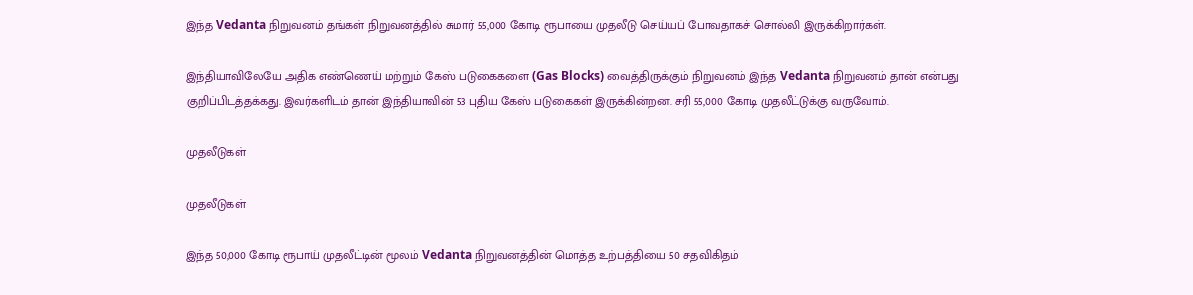இந்த Vedanta நிறுவனம் தங்கள் நிறுவனத்தில் சுமார் 55,000 கோடி ரூபாயை முதலீடு செய்யப் போவதாகச் சொல்லி இருக்கிறார்கள்.

இந்தியாவிலேயே அதிக எண்ணெய் மற்றும் கேஸ் படுகைகளை (Gas Blocks) வைத்திருக்கும் நிறுவனம் இந்த Vedanta நிறுவனம் தான் என்பது குறிப்பிடத்தக்கது. இவர்களிடம் தான் இந்தியாவின் 53 புதிய கேஸ் படுகைகள் இருக்கின்றன. சரி 55,000 கோடி முதலீட்டுக்கு வருவோம்.

முதலீடுகள்

முதலீடுகள்

இந்த 50,000 கோடி ரூபாய் முதலீட்டின் மூலம் Vedanta நிறுவனத்தின் மொத்த உற்பத்தியை 50 சதவிகிதம்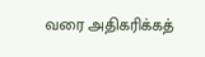வரை அதிகரிக்கத்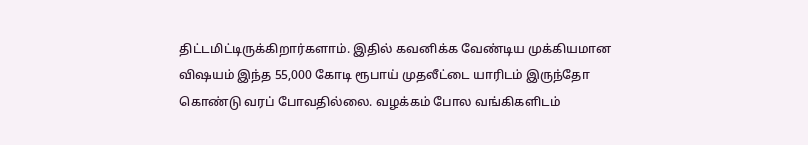திட்டமிட்டிருக்கிறார்களாம். இதில் கவனிக்க வேண்டிய முக்கியமான விஷயம் இந்த 55,000 கோடி ரூபாய் முதலீட்டை யாரிடம் இருந்தோ கொண்டு வரப் போவதில்லை. வழக்கம் போல வங்கிகளிடம்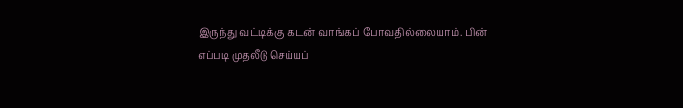இருந்து வட்டிக்கு கடன் வாங்கப் போவதில்லையாம். பின் எப்படி முதலீடு செய்யப்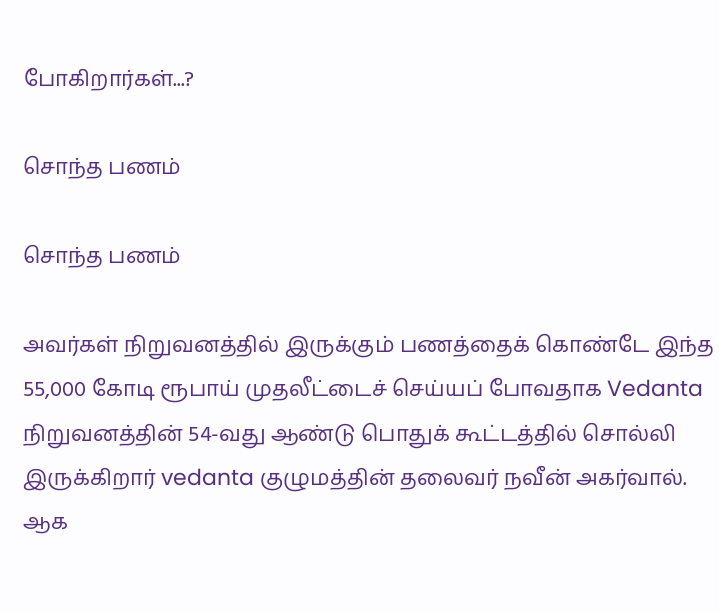போகிறார்கள்...?

சொந்த பணம்

சொந்த பணம்

அவர்கள் நிறுவனத்தில் இருக்கும் பணத்தைக் கொண்டே இந்த 55,000 கோடி ரூபாய் முதலீட்டைச் செய்யப் போவதாக Vedanta நிறுவனத்தின் 54-வது ஆண்டு பொதுக் கூட்டத்தில் சொல்லி இருக்கிறார் vedanta குழுமத்தின் தலைவர் நவீன் அகர்வால். ஆக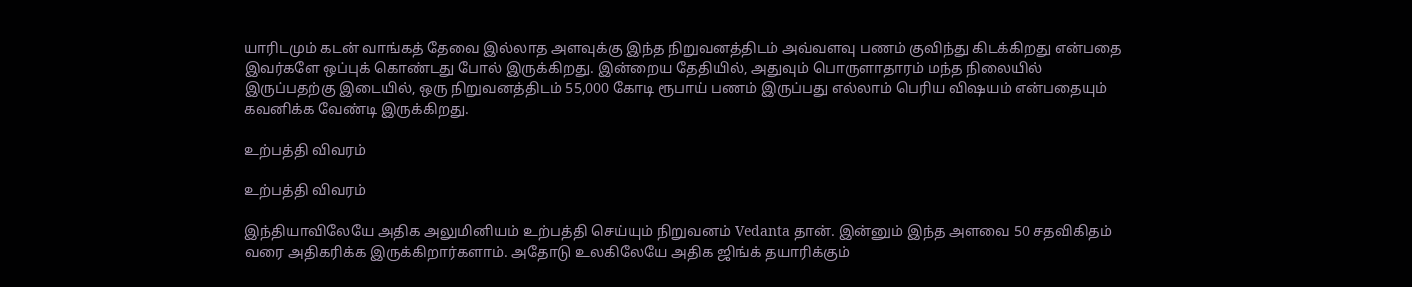யாரிடமும் கடன் வாங்கத் தேவை இல்லாத அளவுக்கு இந்த நிறுவனத்திடம் அவ்வளவு பணம் குவிந்து கிடக்கிறது என்பதை இவர்களே ஒப்புக் கொண்டது போல் இருக்கிறது. இன்றைய தேதியில், அதுவும் பொருளாதாரம் மந்த நிலையில் இருப்பதற்கு இடையில், ஒரு நிறுவனத்திடம் 55,000 கோடி ரூபாய் பணம் இருப்பது எல்லாம் பெரிய விஷயம் என்பதையும் கவனிக்க வேண்டி இருக்கிறது.

உற்பத்தி விவரம்

உற்பத்தி விவரம்

இந்தியாவிலேயே அதிக அலுமினியம் உற்பத்தி செய்யும் நிறுவனம் Vedanta தான். இன்னும் இந்த அளவை 50 சதவிகிதம் வரை அதிகரிக்க இருக்கிறார்களாம். அதோடு உலகிலேயே அதிக ஜிங்க் தயாரிக்கும்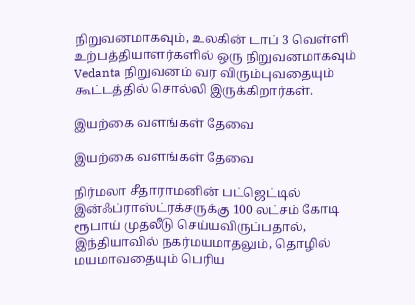நிறுவனமாகவும், உலகின் டாப் 3 வெள்ளி உற்பத்தியாளர்களில் ஒரு நிறுவனமாகவும் Vedanta நிறுவனம் வர விரும்புவதையும் கூட்டத்தில் சொல்லி இருக்கிறார்கள்.

இயற்கை வளங்கள் தேவை

இயற்கை வளங்கள் தேவை

நிர்மலா சீதாராமனின் பட்ஜெட்டில் இன்ஃப்ராஸ்ட்ரக்சருக்கு 100 லட்சம் கோடி ரூபாய் முதலீடு செய்யவிருப்பதால், இந்தியாவில் நகர்மயமாதலும், தொழில் மயமாவதையும் பெரிய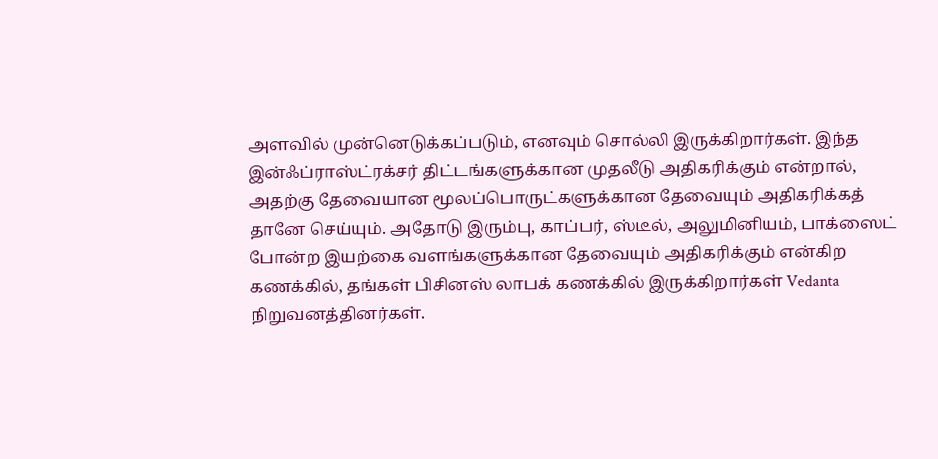அளவில் முன்னெடுக்கப்படும், எனவும் சொல்லி இருக்கிறார்கள். இந்த இன்ஃப்ராஸ்ட்ரக்சர் திட்டங்களுக்கான முதலீடு அதிகரிக்கும் என்றால், அதற்கு தேவையான மூலப்பொருட்களுக்கான தேவையும் அதிகரிக்கத் தானே செய்யும். அதோடு இரும்பு, காப்பர், ஸ்டீல், அலுமினியம், பாக்ஸைட் போன்ற இயற்கை வளங்களுக்கான தேவையும் அதிகரிக்கும் என்கிற கணக்கில், தங்கள் பிசினஸ் லாபக் கணக்கில் இருக்கிறார்கள் Vedanta நிறுவனத்தினர்கள்.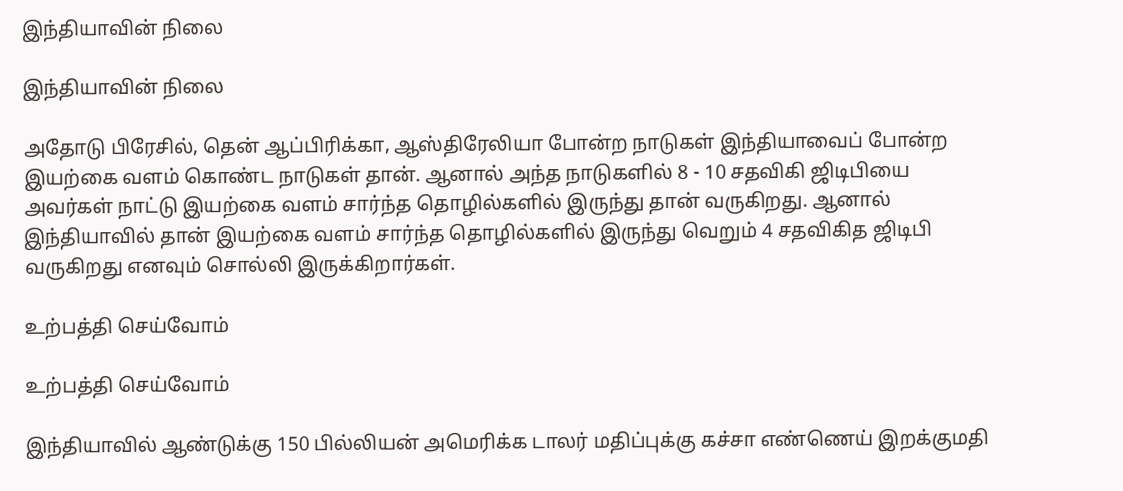இந்தியாவின் நிலை

இந்தியாவின் நிலை

அதோடு பிரேசில், தென் ஆப்பிரிக்கா, ஆஸ்திரேலியா போன்ற நாடுகள் இந்தியாவைப் போன்ற இயற்கை வளம் கொண்ட நாடுகள் தான். ஆனால் அந்த நாடுகளில் 8 - 10 சதவிகி ஜிடிபியை அவர்கள் நாட்டு இயற்கை வளம் சார்ந்த தொழில்களில் இருந்து தான் வருகிறது. ஆனால் இந்தியாவில் தான் இயற்கை வளம் சார்ந்த தொழில்களில் இருந்து வெறும் 4 சதவிகித ஜிடிபி வருகிறது எனவும் சொல்லி இருக்கிறார்கள்.

உற்பத்தி செய்வோம்

உற்பத்தி செய்வோம்

இந்தியாவில் ஆண்டுக்கு 150 பில்லியன் அமெரிக்க டாலர் மதிப்புக்கு கச்சா எண்ணெய் இறக்குமதி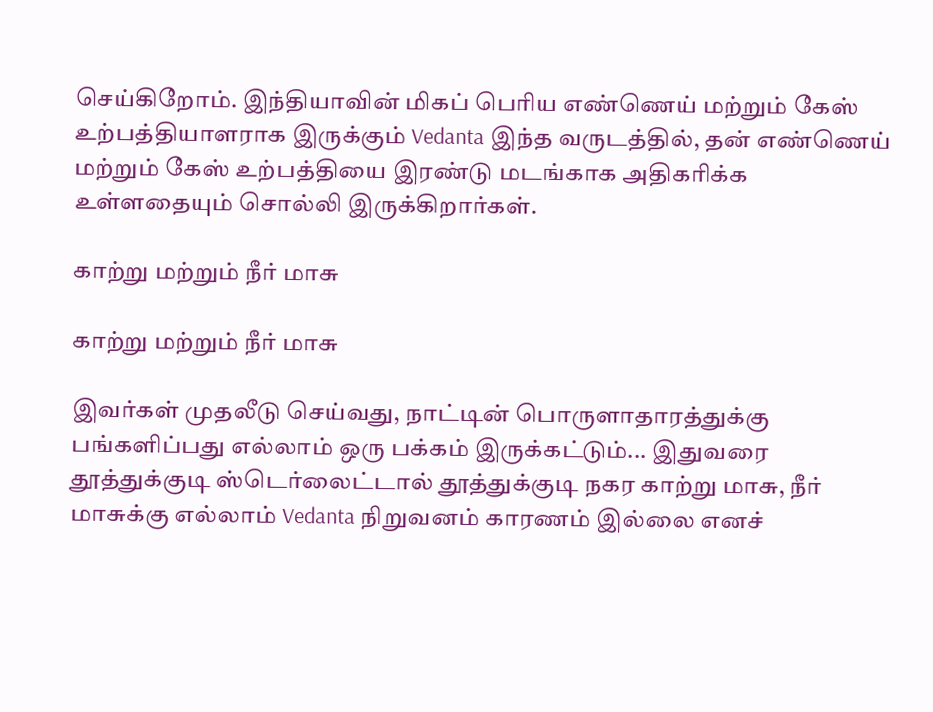செய்கிறோம். இந்தியாவின் மிகப் பெரிய எண்ணெய் மற்றும் கேஸ் உற்பத்தியாளராக இருக்கும் Vedanta இந்த வருடத்தில், தன் எண்ணெய் மற்றும் கேஸ் உற்பத்தியை இரண்டு மடங்காக அதிகரிக்க உள்ளதையும் சொல்லி இருக்கிறார்கள்.

காற்று மற்றும் நீர் மாசு

காற்று மற்றும் நீர் மாசு

இவர்கள் முதலீடு செய்வது, நாட்டின் பொருளாதாரத்துக்கு பங்களிப்பது எல்லாம் ஒரு பக்கம் இருக்கட்டும்... இதுவரை தூத்துக்குடி ஸ்டெர்லைட்டால் தூத்துக்குடி நகர காற்று மாசு, நீர் மாசுக்கு எல்லாம் Vedanta நிறுவனம் காரணம் இல்லை எனச்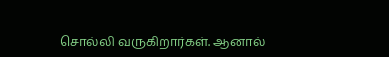சொல்லி வருகிறார்கள். ஆனால்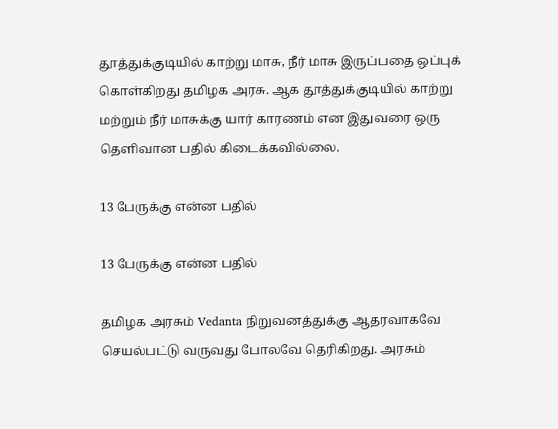தூத்துக்குடியில் காற்று மாசு, நீர் மாசு இருப்பதை ஒப்புக் கொள்கிறது தமிழக அரசு. ஆக தூத்துக்குடியில் காற்று மற்றும் நீர் மாசுக்கு யார் காரணம் என இதுவரை ஒரு தெளிவான பதில் கிடைக்கவில்லை.

13 பேருக்கு என்ன பதில்

13 பேருக்கு என்ன பதில்

தமிழக அரசும் Vedanta நிறுவனத்துக்கு ஆதரவாகவே செயல்பட்டு வருவது போலவே தெரிகிறது. அரசும்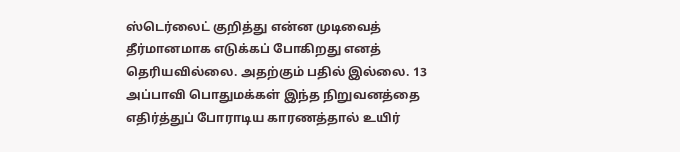ஸ்டெர்லைட் குறித்து என்ன முடிவைத் தீர்மானமாக எடுக்கப் போகிறது எனத் தெரியவில்லை. அதற்கும் பதில் இல்லை. 13 அப்பாவி பொதுமக்கள் இந்த நிறுவனத்தை எதிர்த்துப் போராடிய காரணத்தால் உயிர்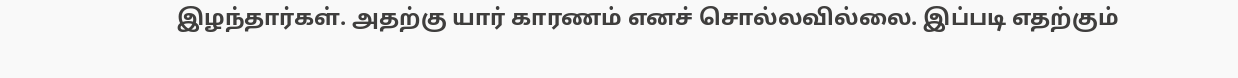இழந்தார்கள். அதற்கு யார் காரணம் எனச் சொல்லவில்லை. இப்படி எதற்கும்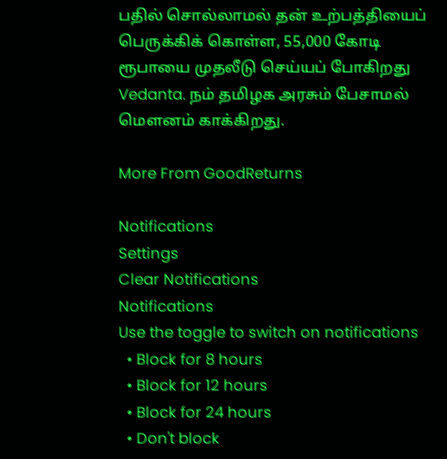பதில் சொல்லாமல் தன் உற்பத்தியைப் பெருக்கிக் கொள்ள, 55,000 கோடி ரூபாயை முதலீடு செய்யப் போகிறது Vedanta. நம் தமிழக அரசும் பேசாமல் மெளனம் காக்கிறது.

More From GoodReturns

Notifications
Settings
Clear Notifications
Notifications
Use the toggle to switch on notifications
  • Block for 8 hours
  • Block for 12 hours
  • Block for 24 hours
  • Don't block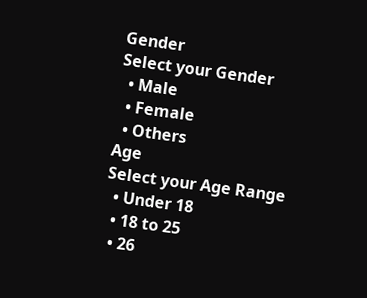Gender
Select your Gender
  • Male
  • Female
  • Others
Age
Select your Age Range
  • Under 18
  • 18 to 25
  • 26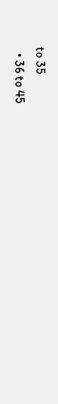to 35
  • 36 to 45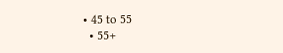• 45 to 55
  • 55+